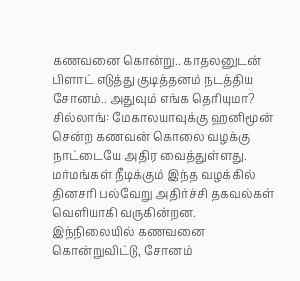கணவனை கொன்று.. காதலனுடன் பிளாட் எடுத்து குடித்தனம் நடத்திய சோனம்.. அதுவும் எங்க தெரியுமா?
சில்லாங்: மேகாலயாவுக்கு ஹனிமூன் சென்ற கணவன் கொலை வழக்கு நாட்டையே அதிர வைத்துள்ளது. மர்மங்கள் நீடிக்கும் இந்த வழக்கில் தினசரி பல்வேறு அதிர்ச்சி தகவல்கள் வெளியாகி வருகின்றன. இந்நிலையில் கணவனை கொன்றுவிட்டு, சோனம்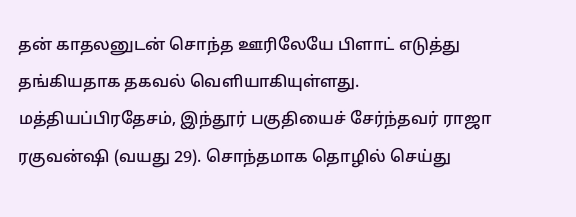தன் காதலனுடன் சொந்த ஊரிலேயே பிளாட் எடுத்து தங்கியதாக தகவல் வெளியாகியுள்ளது.
மத்தியப்பிரதேசம், இந்தூர் பகுதியைச் சேர்ந்தவர் ராஜா ரகுவன்ஷி (வயது 29). சொந்தமாக தொழில் செய்து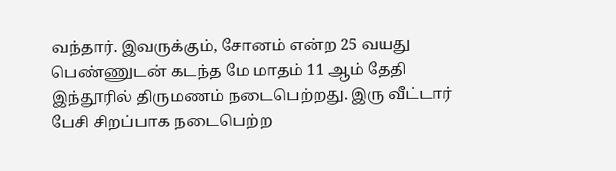வந்தார். இவருக்கும், சோனம் என்ற 25 வயது பெண்ணுடன் கடந்த மே மாதம் 11 ஆம் தேதி இந்தூரில் திருமணம் நடைபெற்றது. இரு வீட்டார் பேசி சிறப்பாக நடைபெற்ற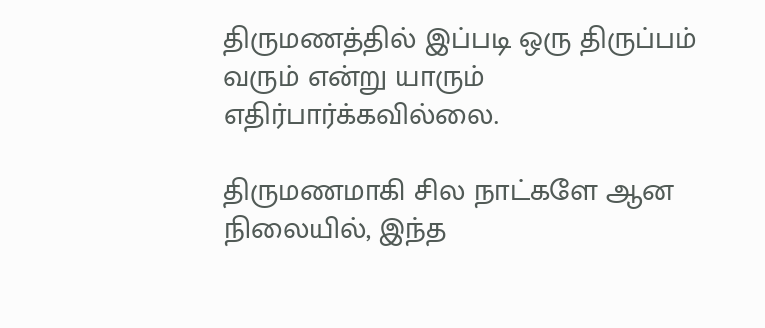திருமணத்தில் இப்படி ஒரு திருப்பம் வரும் என்று யாரும் எதிர்பார்க்கவில்லை.

திருமணமாகி சில நாட்களே ஆன நிலையில், இந்த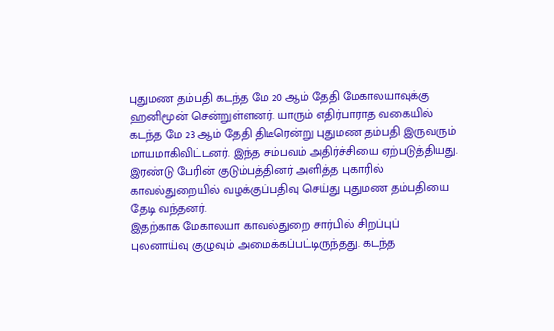புதுமண தம்பதி கடந்த மே 20 ஆம் தேதி மேகாலயாவுக்கு ஹனிமூன் சென்றுள்ளனர். யாரும் எதிர்பாராத வகையில் கடந்த மே 23 ஆம் தேதி திடீரென்று புதுமண தம்பதி இருவரும் மாயமாகிவிட்டனர். இந்த சம்பவம் அதிர்ச்சியை ஏற்படுத்தியது. இரண்டு பேரின் குடும்பத்தினர் அளித்த புகாரில் காவல்துறையில் வழக்குப்பதிவு செய்து புதுமண தம்பதியை தேடி வந்தனர்.
இதற்காக மேகாலயா காவல்துறை சார்பில் சிறப்புப் புலனாய்வு குழுவும் அமைக்கப்பட்டிருந்தது. கடந்த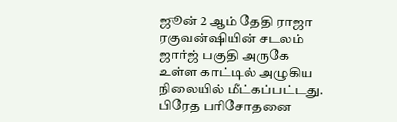ஜூன் 2 ஆம் தேதி ராஜா ரகுவன்ஷியின் சடலம் ஜார்ஜ் பகுதி அருகே உள்ள காட்டில் அழுகிய நிலையில் மீட்கப்பட்டது. பிரேத பரிசோதனை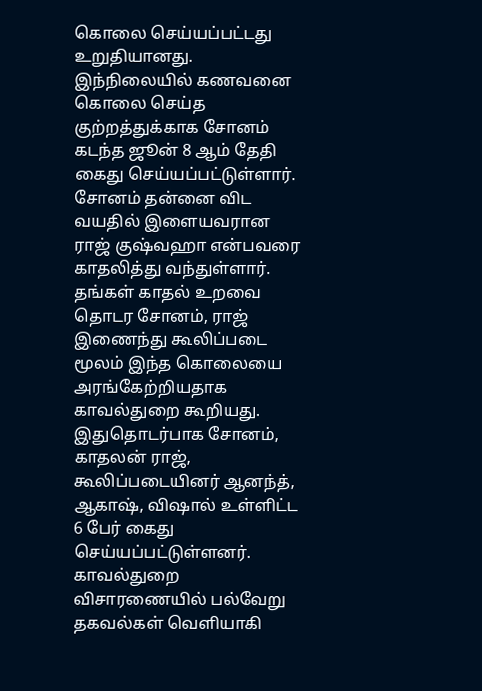கொலை செய்யப்பட்டது உறுதியானது. இந்நிலையில் கணவனை கொலை செய்த குற்றத்துக்காக சோனம் கடந்த ஜூன் 8 ஆம் தேதி கைது செய்யப்பட்டுள்ளார்.
சோனம் தன்னை விட வயதில் இளையவரான ராஜ் குஷ்வஹா என்பவரை காதலித்து வந்துள்ளார். தங்கள் காதல் உறவை தொடர சோனம், ராஜ் இணைந்து கூலிப்படை மூலம் இந்த கொலையை அரங்கேற்றியதாக காவல்துறை கூறியது. இதுதொடர்பாக சோனம், காதலன் ராஜ், கூலிப்படையினர் ஆனந்த், ஆகாஷ், விஷால் உள்ளிட்ட 6 பேர் கைது செய்யப்பட்டுள்ளனர். காவல்துறை விசாரணையில் பல்வேறு தகவல்கள் வெளியாகி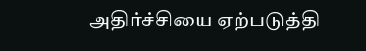அதிர்ச்சியை ஏற்படுத்தி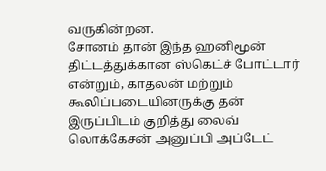வருகின்றன.
சோனம் தான் இந்த ஹனிமூன் திட்டத்துக்கான ஸ்கெட்ச் போட்டார் என்றும், காதலன் மற்றும் கூலிப்படையினருக்கு தன் இருப்பிடம் குறித்து லைவ் லொக்கேசன் அனுப்பி அப்டேட்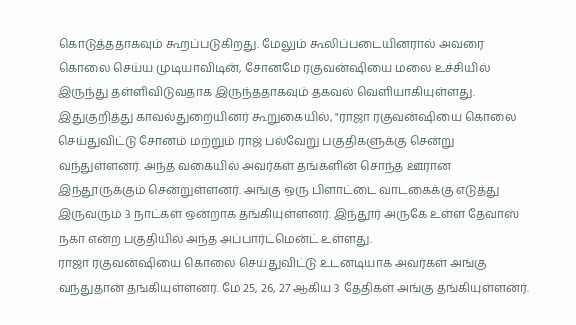கொடுத்ததாகவும் கூறப்படுகிறது. மேலும் கூலிப்படையினரால் அவரை கொலை செய்ய முடியாவிடின், சோனமே ரகுவன்ஷியை மலை உச்சியில் இருந்து தள்ளிவிடுவதாக இருந்ததாகவும் தகவல் வெளியாகியுள்ளது.
இதுகுறித்து காவல்துறையினர் கூறுகையில், "ராஜா ரகுவன்ஷியை கொலை செய்துவிட்டு சோனம் மற்றும் ராஜ் பல்வேறு பகுதிகளுக்கு சென்று வந்துள்ளனர். அந்த வகையில் அவர்கள் தங்களின் சொந்த ஊரான இந்தூருக்கும் சென்றுள்ளனர். அங்கு ஒரு பிளாட்டை வாடகைக்கு எடுத்து இருவரும் 3 நாட்கள் ஒன்றாக தங்கியுள்ளனர். இந்தூர் அருகே உள்ள தேவாஸ் நகா என்ற பகுதியில் அந்த அப்பார்ட்மென்ட் உள்ளது.
ராஜா ரகுவன்ஷியை கொலை செய்துவிட்டு உடனடியாக அவர்கள் அங்கு வந்துதான் தங்கியுள்ளனர். மே 25, 26, 27 ஆகிய 3 தேதிகள் அங்கு தங்கியுள்ளனர்.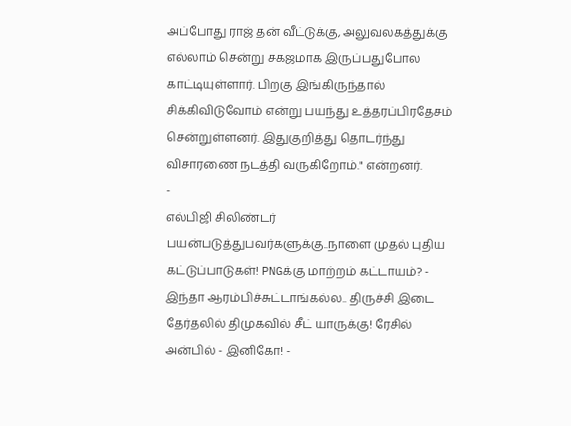அப்போது ராஜ் தன் வீட்டுக்கு, அலுவலகத்துக்கு எல்லாம் சென்று சகஜமாக இருப்பதுபோல காட்டியுள்ளார். பிறகு இங்கிருந்தால் சிக்கிவிடுவோம் என்று பயந்து உத்தரப்பிரதேசம் சென்றுள்ளனர். இதுகுறித்து தொடர்ந்து விசாரணை நடத்தி வருகிறோம்." என்றனர்.
-
எல்பிஜி சிலிண்டர் பயன்படுத்துபவர்களுக்கு..நாளை முதல் புதிய கட்டுப்பாடுகள்! PNGக்கு மாற்றம் கட்டாயம்? -
இந்தா ஆரம்பிச்சுட்டாங்கல்ல.. திருச்சி இடை தேர்தலில் திமுகவில் சீட் யாருக்கு! ரேசில் அன்பில் - இனிகோ! -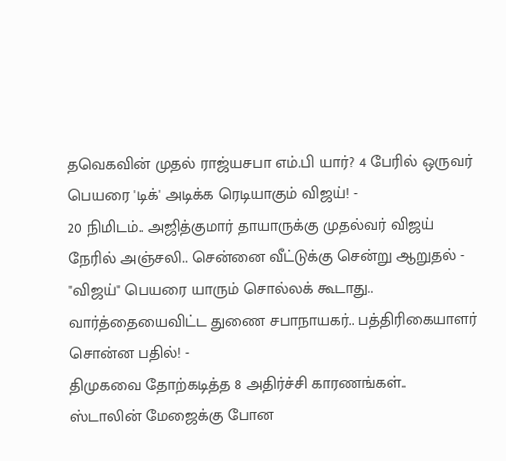தவெகவின் முதல் ராஜ்யசபா எம்.பி யார்? 4 பேரில் ஒருவர் பெயரை 'டிக்' அடிக்க ரெடியாகும் விஜய்! -
20 நிமிடம்.. அஜித்குமார் தாயாருக்கு முதல்வர் விஜய் நேரில் அஞ்சலி.. சென்னை வீட்டுக்கு சென்று ஆறுதல் -
"விஜய்" பெயரை யாரும் சொல்லக் கூடாது.. வார்த்தையைவிட்ட துணை சபாநாயகர்.. பத்திரிகையாளர் சொன்ன பதில்! -
திமுகவை தோற்கடித்த 8 அதிர்ச்சி காரணங்கள்.. ஸ்டாலின் மேஜைக்கு போன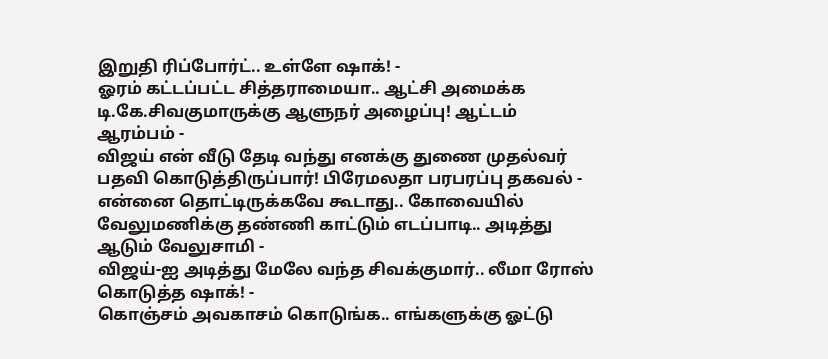இறுதி ரிப்போர்ட்.. உள்ளே ஷாக்! -
ஓரம் கட்டப்பட்ட சித்தராமையா.. ஆட்சி அமைக்க டி.கே.சிவகுமாருக்கு ஆளுநர் அழைப்பு! ஆட்டம் ஆரம்பம் -
விஜய் என் வீடு தேடி வந்து எனக்கு துணை முதல்வர் பதவி கொடுத்திருப்பார்! பிரேமலதா பரபரப்பு தகவல் -
என்னை தொட்டிருக்கவே கூடாது.. கோவையில் வேலுமணிக்கு தண்ணி காட்டும் எடப்பாடி.. அடித்து ஆடும் வேலுசாமி -
விஜய்-ஐ அடித்து மேலே வந்த சிவக்குமார்.. லீமா ரோஸ் கொடுத்த ஷாக்! -
கொஞ்சம் அவகாசம் கொடுங்க.. எங்களுக்கு ஓட்டு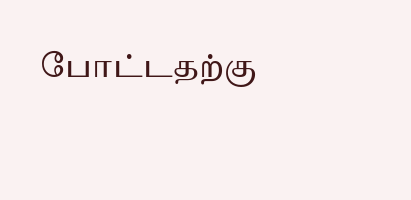போட்டதற்கு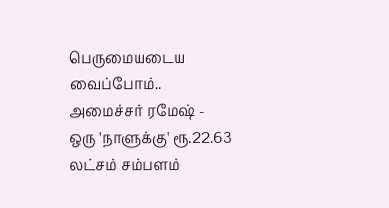பெருமையடைய வைப்போம்.. அமைச்சர் ரமேஷ் -
ஒரு 'நாளுக்கு' ரூ.22.63 லட்சம் சம்பளம்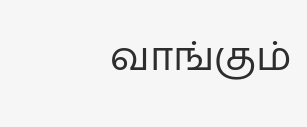வாங்கும்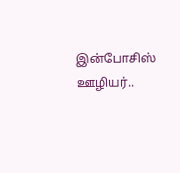இன்போசிஸ் ஊழியர்..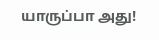யாருப்பா அது!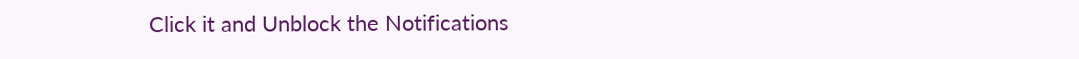Click it and Unblock the Notifications